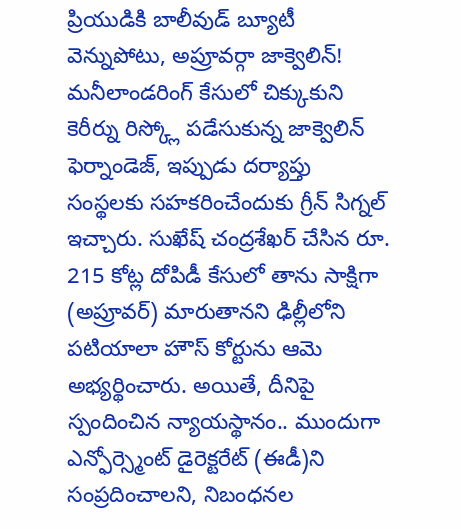ప్రియుడికి బాలీవుడ్ బ్యూటీ వెన్నుపోటు, అప్రూవర్గా జాక్వెలిన్!
మనీలాండరింగ్ కేసులో చిక్కుకుని కెరీర్ను రిస్క్లో పడేసుకున్న జాక్వెలిన్ ఫెర్నాండెజ్, ఇప్పుడు దర్యాప్తు సంస్థలకు సహకరించేందుకు గ్రీన్ సిగ్నల్ ఇచ్చారు. సుఖేష్ చంద్రశేఖర్ చేసిన రూ. 215 కోట్ల దోపిడీ కేసులో తాను సాక్షిగా (అప్రూవర్) మారుతానని ఢిల్లీలోని పటియాలా హౌస్ కోర్టును ఆమె అభ్యర్థించారు. అయితే, దీనిపై స్పందించిన న్యాయస్థానం.. ముందుగా ఎన్ఫోర్స్మెంట్ డైరెక్టరేట్ (ఈడీ)ని సంప్రదించాలని, నిబంధనల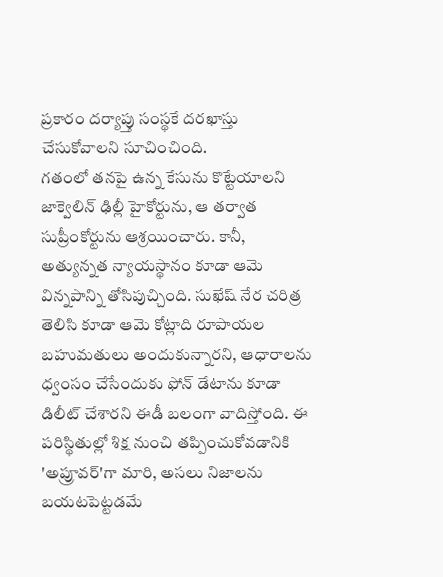ప్రకారం దర్యాప్తు సంస్థకే దరఖాస్తు చేసుకోవాలని సూచించింది.
గతంలో తనపై ఉన్న కేసును కొట్టేయాలని జాక్వెలిన్ ఢిల్లీ హైకోర్టును, ఆ తర్వాత సుప్రీంకోర్టును ఆశ్రయించారు. కానీ, అత్యున్నత న్యాయస్థానం కూడా ఆమె విన్నపాన్ని తోసిపుచ్చింది. సుఖేష్ నేర చరిత్ర తెలిసి కూడా ఆమె కోట్లాది రూపాయల బహుమతులు అందుకున్నారని, ఆధారాలను ధ్వంసం చేసేందుకు ఫోన్ డేటాను కూడా డిలీట్ చేశారని ఈడీ బలంగా వాదిస్తోంది. ఈ పరిస్థితుల్లో శిక్ష నుంచి తప్పించుకోవడానికి 'అప్రూవర్'గా మారి, అసలు నిజాలను బయటపెట్టడమే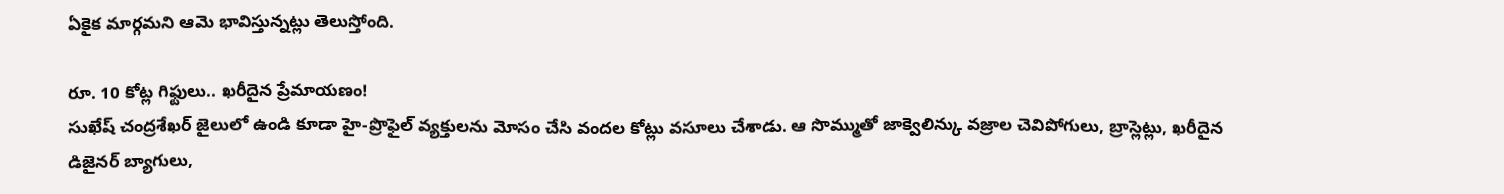ఏకైక మార్గమని ఆమె భావిస్తున్నట్లు తెలుస్తోంది.

రూ. 10 కోట్ల గిఫ్టులు.. ఖరీదైన ప్రేమాయణం!
సుఖేష్ చంద్రశేఖర్ జైలులో ఉండి కూడా హై-ప్రొఫైల్ వ్యక్తులను మోసం చేసి వందల కోట్లు వసూలు చేశాడు. ఆ సొమ్ముతో జాక్వెలిన్కు వజ్రాల చెవిపోగులు, బ్రాస్లెట్లు, ఖరీదైన డిజైనర్ బ్యాగులు,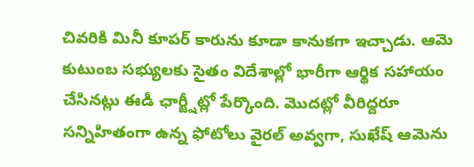చివరికి మినీ కూపర్ కారును కూడా కానుకగా ఇచ్చాడు. ఆమె కుటుంబ సభ్యులకు సైతం విదేశాల్లో భారీగా ఆర్థిక సహాయం చేసినట్లు ఈడీ ఛార్జ్షీట్లో పేర్కొంది. మొదట్లో వీరిద్దరూ సన్నిహితంగా ఉన్న ఫోటోలు వైరల్ అవ్వగా, సుఖేష్ ఆమెను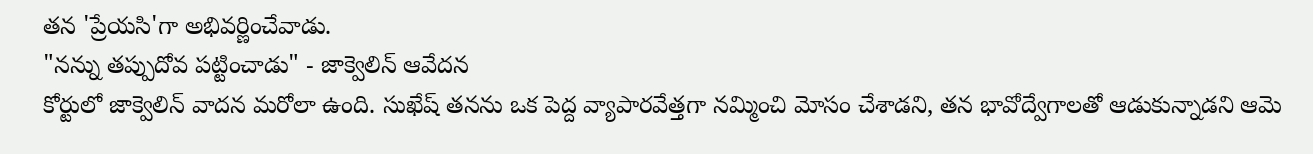తన 'ప్రేయసి'గా అభివర్ణించేవాడు.
"నన్ను తప్పుదోవ పట్టించాడు" - జాక్వెలిన్ ఆవేదన
కోర్టులో జాక్వెలిన్ వాదన మరోలా ఉంది. సుఖేష్ తనను ఒక పెద్ద వ్యాపారవేత్తగా నమ్మించి మోసం చేశాడని, తన భావోద్వేగాలతో ఆడుకున్నాడని ఆమె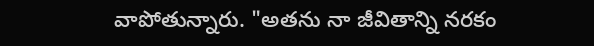వాపోతున్నారు. "అతను నా జీవితాన్ని నరకం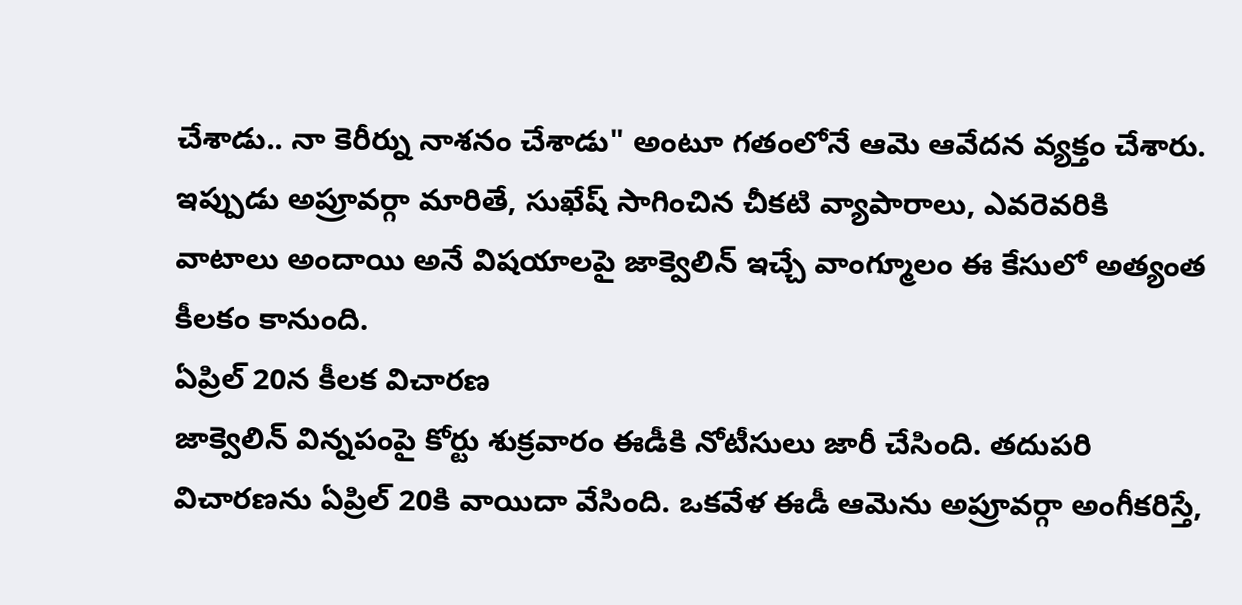చేశాడు.. నా కెరీర్ను నాశనం చేశాడు" అంటూ గతంలోనే ఆమె ఆవేదన వ్యక్తం చేశారు. ఇప్పుడు అప్రూవర్గా మారితే, సుఖేష్ సాగించిన చీకటి వ్యాపారాలు, ఎవరెవరికి వాటాలు అందాయి అనే విషయాలపై జాక్వెలిన్ ఇచ్చే వాంగ్మూలం ఈ కేసులో అత్యంత కీలకం కానుంది.
ఏప్రిల్ 20న కీలక విచారణ
జాక్వెలిన్ విన్నపంపై కోర్టు శుక్రవారం ఈడీకి నోటీసులు జారీ చేసింది. తదుపరి విచారణను ఏప్రిల్ 20కి వాయిదా వేసింది. ఒకవేళ ఈడీ ఆమెను అప్రూవర్గా అంగీకరిస్తే,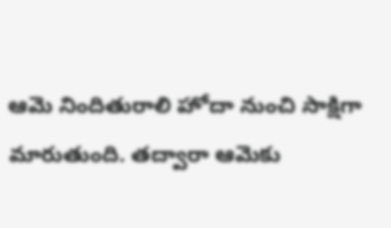ఆమె నిందితురాలి హోదా నుంచి సాక్షిగా మారుతుంది. తద్వారా ఆమెకు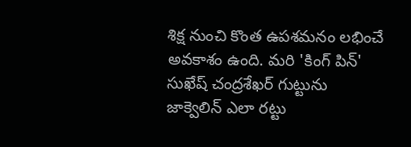శిక్ష నుంచి కొంత ఉపశమనం లభించే అవకాశం ఉంది. మరి 'కింగ్ పిన్' సుఖేష్ చంద్రశేఖర్ గుట్టును జాక్వెలిన్ ఎలా రట్టు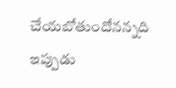చేయబోతుందోనన్నది ఇప్పుడు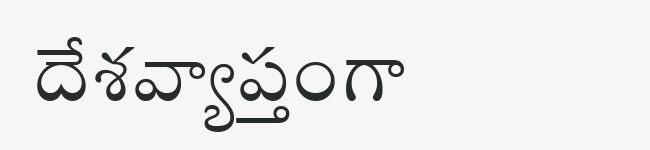దేశవ్యాప్తంగా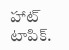హాట్ టాపిక్.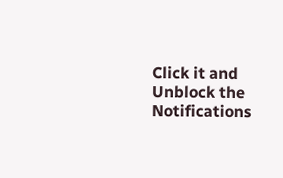Click it and Unblock the Notifications